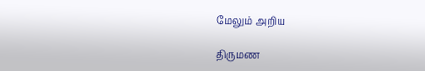மேலும் அறிய

திருமண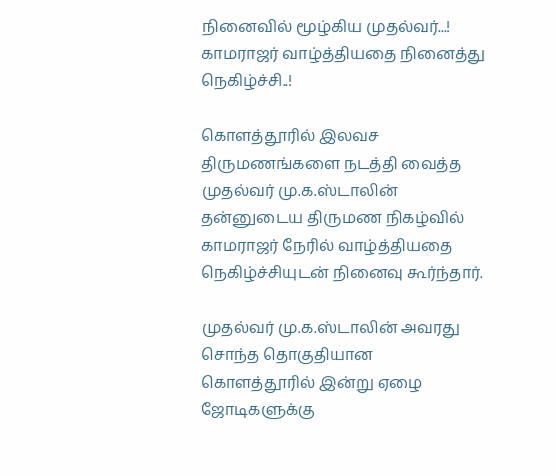நினைவில் மூழ்கிய முதல்வர்...! காமராஜர் வாழ்த்தியதை நினைத்து நெகிழ்ச்சி..!

கொளத்தூரில் இலவச திருமணங்களை நடத்தி வைத்த முதல்வர் மு.க.ஸ்டாலின் தன்னுடைய திருமண நிகழ்வில் காமராஜர் நேரில் வாழ்த்தியதை நெகிழ்ச்சியுடன் நினைவு கூர்ந்தார்.

முதல்வர் மு.க.ஸ்டாலின் அவரது சொந்த தொகுதியான கொளத்தூரில் இன்று ஏழை ஜோடிகளுக்கு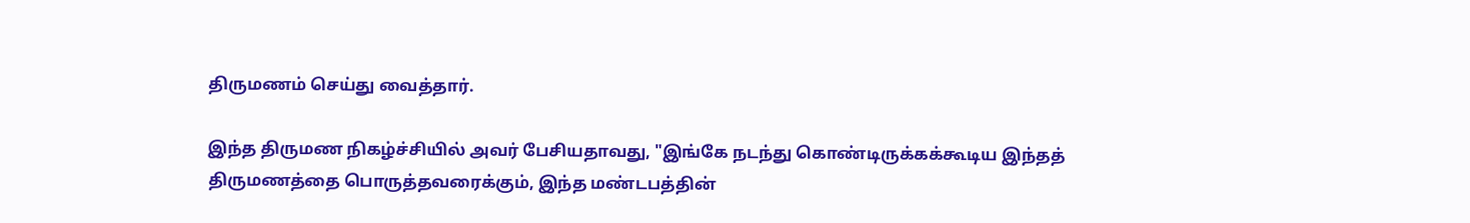திருமணம் செய்து வைத்தார்.

இந்த திருமண நிகழ்ச்சியில் அவர் பேசியதாவது, "இங்கே நடந்து கொண்டிருக்கக்கூடிய இந்தத் திருமணத்தை பொருத்தவரைக்கும், இந்த மண்டபத்தின்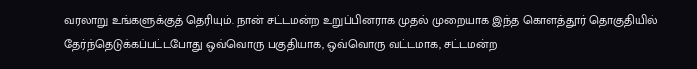வரலாறு உங்களுக்குத் தெரியும். நான் சட்டமன்ற உறுப்பினராக முதல் முறையாக இந்த கொளத்தூர் தொகுதியில் தேர்ந்தெடுக்கப்பட்டபோது ஒவ்வொரு பகுதியாக, ஒவ்வொரு வட்டமாக, சட்டமன்ற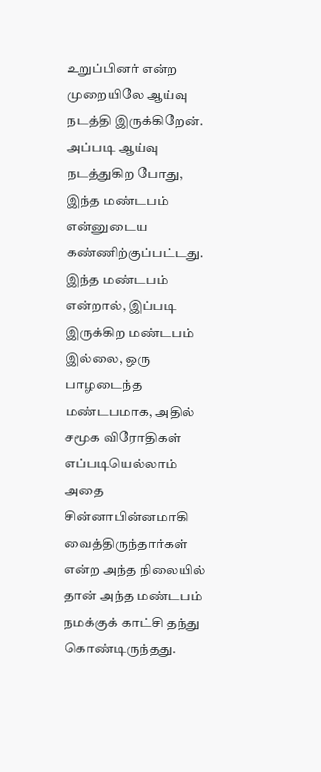உறுப்பினர் என்ற முறையிலே ஆய்வு நடத்தி இருக்கிறேன். அப்படி ஆய்வு நடத்துகிற போது, இந்த மண்டபம் என்னுடைய கண்ணிற்குப்பட்டது. இந்த மண்டபம் என்றால், இப்படி இருக்கிற மண்டபம் இல்லை, ஒரு பாழடைந்த மண்டபமாக, அதில் சமூக விரோதிகள் எப்படியெல்லாம் அதை சின்னாபின்னமாகி வைத்திருந்தார்கள் என்ற அந்த நிலையில் தான் அந்த மண்டபம் நமக்குக் காட்சி தந்து கொண்டிருந்தது.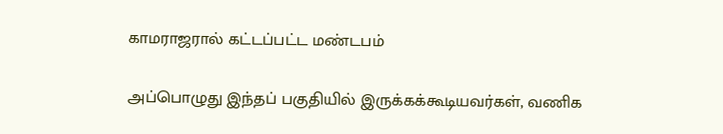காமராஜரால் கட்டப்பட்ட மண்டபம்

அப்பொழுது இந்தப் பகுதியில் இருக்கக்கூடியவர்கள், வணிக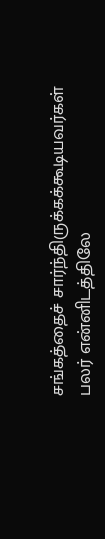சங்கத்தைச் சார்ந்திருக்கக்கூடியவர்கள் பலர் என்னிடத்திலே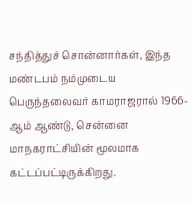சந்தித்துச் சொன்னார்கள், இந்த மண்டபம் நம்முடைய பெருந்தலைவர் காமராஜரால் 1966-ஆம் ஆண்டு, சென்னை மாநகராட்சியின் மூலமாக கட்டப்பட்டிருக்கிறது.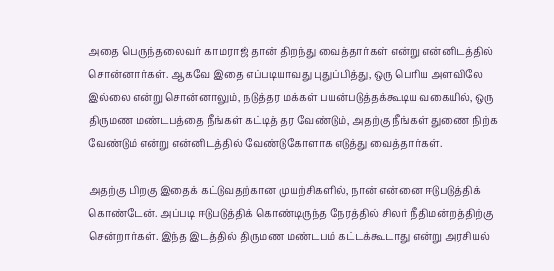அதை பெருந்தலைவர் காமராஜ் தான் திறந்து வைத்தார்கள் என்று என்னிடத்தில் சொன்னார்கள். ஆகவே இதை எப்படியாவது புதுப்பித்து, ஒரு பெரிய அளவிலே இல்லை என்று சொன்னாலும், நடுத்தர மக்கள் பயன்படுத்தக்கூடிய வகையில், ஒரு திருமண மண்டபத்தை நீங்கள் கட்டித் தர வேண்டும், அதற்கு நீங்கள் துணை நிற்க வேண்டும் என்று என்னிடத்தில் வேண்டுகோளாக எடுத்து வைத்தார்கள்.

அதற்கு பிறகு இதைக் கட்டுவதற்கான முயற்சிகளில், நான் என்னை ஈடுபடுத்திக் கொண்டேன். அப்படி ஈடுபடுத்திக் கொண்டிருந்த நேரத்தில் சிலர் நீதிமன்றத்திற்கு சென்றார்கள். இந்த இடத்தில் திருமண மண்டபம் கட்டக்கூடாது என்று அரசியல்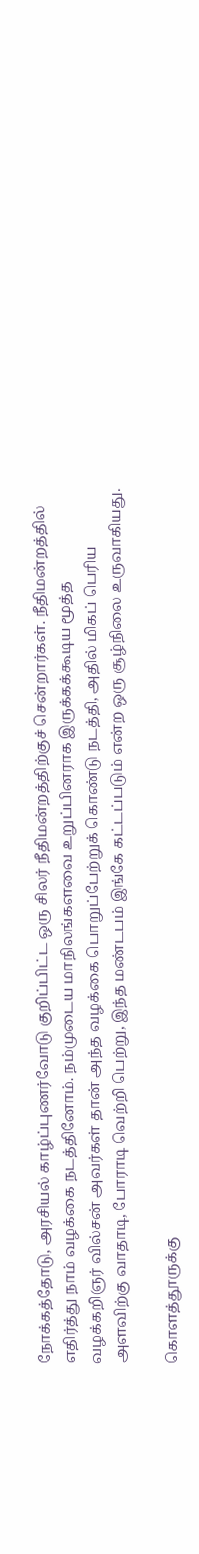நோக்கத்தோடு, அரசியல் காழ்ப்புணர்வோடு குறிப்பிட்ட ஒரு சிலர் நீதிமன்றத்திற்குச் சென்றார்கள். நீதிமன்றத்தில் எதிர்த்து நாம் வழக்கை நடத்தினோம். நம்முடைய மாநிலங்களவை உறுப்பினராக இருக்கக்கூடிய மூத்த வழக்கறிஞர் வில்சன் அவர்கள் தான் அந்த வழக்கை பொறுப்பேற்றுக் கொண்டு நடத்தி, அதில் மிகப் பெரிய அளவிற்கு வாதாடி, போராடி வெற்றி பெற்று, இந்த மண்டபம் இங்கே கட்டப்படும் என்ற ஒரு சூழ்நிலை உருவாகியது.

கொளத்தூருக்கு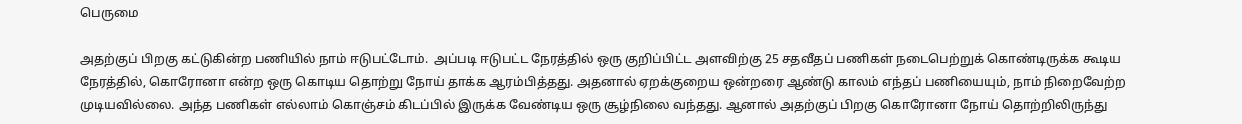பெருமை

அதற்குப் பிறகு கட்டுகின்ற பணியில் நாம் ஈடுபட்டோம்.  அப்படி ஈடுபட்ட நேரத்தில் ஒரு குறிப்பிட்ட அளவிற்கு 25 சதவீதப் பணிகள் நடைபெற்றுக் கொண்டிருக்க கூடிய நேரத்தில், கொரோனா என்ற ஒரு கொடிய தொற்று நோய் தாக்க ஆரம்பித்தது. அதனால் ஏறக்குறைய ஒன்றரை ஆண்டு காலம் எந்தப் பணியையும், நாம் நிறைவேற்ற முடியவில்லை. அந்த பணிகள் எல்லாம் கொஞ்சம் கிடப்பில் இருக்க வேண்டிய ஒரு சூழ்நிலை வந்தது. ஆனால் அதற்குப் பிறகு கொரோனா நோய் தொற்றிலிருந்து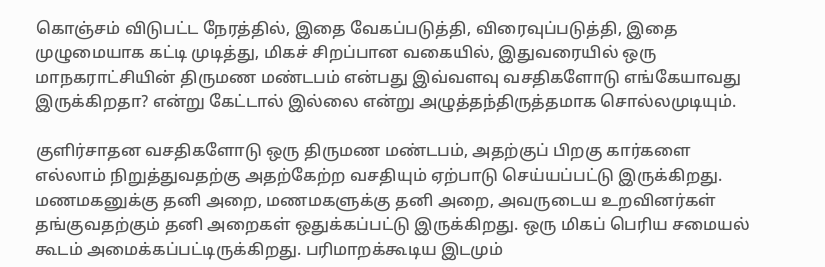கொஞ்சம் விடுபட்ட நேரத்தில், இதை வேகப்படுத்தி, விரைவுப்படுத்தி, இதை முழுமையாக கட்டி முடித்து, மிகச் சிறப்பான வகையில், இதுவரையில் ஒரு மாநகராட்சியின் திருமண மண்டபம் என்பது இவ்வளவு வசதிகளோடு எங்கேயாவது இருக்கிறதா? என்று கேட்டால் இல்லை என்று அழுத்தந்திருத்தமாக சொல்லமுடியும்.

குளிர்சாதன வசதிகளோடு ஒரு திருமண மண்டபம், அதற்குப் பிறகு கார்களை எல்லாம் நிறுத்துவதற்கு அதற்கேற்ற வசதியும் ஏற்பாடு செய்யப்பட்டு இருக்கிறது. மணமகனுக்கு தனி அறை, மணமகளுக்கு தனி அறை, அவருடைய உறவினர்கள் தங்குவதற்கும் தனி அறைகள் ஒதுக்கப்பட்டு இருக்கிறது. ஒரு மிகப் பெரிய சமையல் கூடம் அமைக்கப்பட்டிருக்கிறது. பரிமாறக்கூடிய இடமும்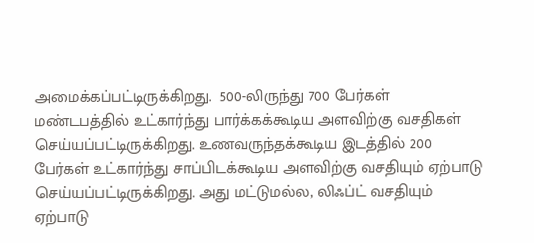அமைக்கப்பட்டிருக்கிறது.  500-லிருந்து 700 பேர்கள் மண்டபத்தில் உட்கார்ந்து பார்க்கக்கூடிய அளவிற்கு வசதிகள் செய்யப்பட்டிருக்கிறது. உணவருந்தக்கூடிய இடத்தில் 200 பேர்கள் உட்கார்ந்து சாப்பிடக்கூடிய அளவிற்கு வசதியும் ஏற்பாடு செய்யப்பட்டிருக்கிறது. அது மட்டுமல்ல, லிஃப்ட் வசதியும் ஏற்பாடு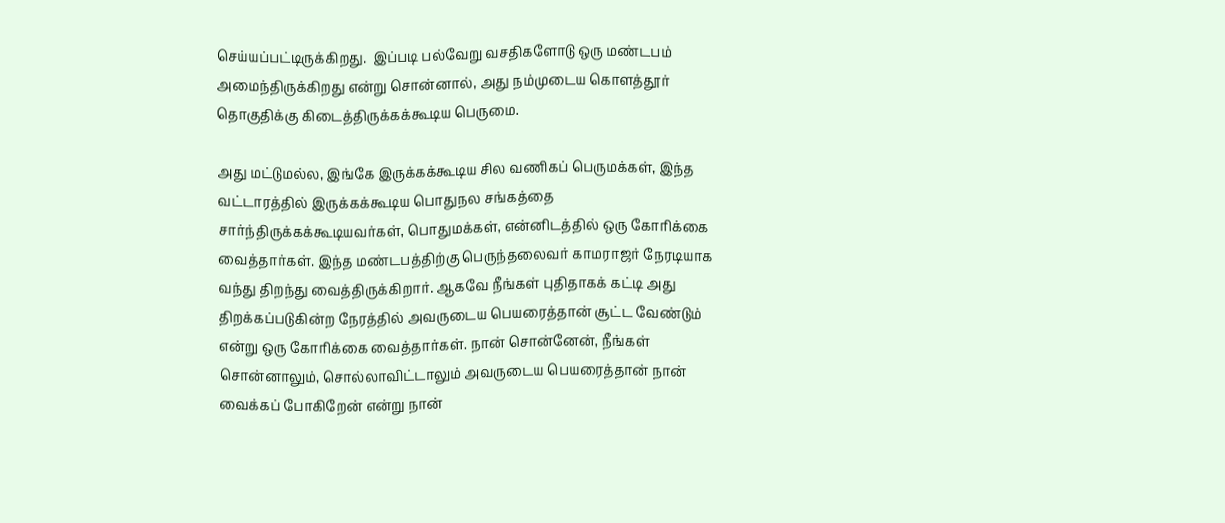செய்யப்பட்டிருக்கிறது.  இப்படி பல்வேறு வசதிகளோடு ஒரு மண்டபம் அமைந்திருக்கிறது என்று சொன்னால், அது நம்முடைய கொளத்தூர் தொகுதிக்கு கிடைத்திருக்கக்கூடிய பெருமை.

அது மட்டுமல்ல, இங்கே இருக்கக்கூடிய சில வணிகப் பெருமக்கள், இந்த வட்டாரத்தில் இருக்கக்கூடிய பொதுநல சங்கத்தை சார்ந்திருக்கக்கூடியவர்கள், பொதுமக்கள், என்னிடத்தில் ஒரு கோரிக்கை வைத்தார்கள். இந்த மண்டபத்திற்கு பெருந்தலைவர் காமராஜர் நேரடியாக வந்து திறந்து வைத்திருக்கிறார். ஆகவே நீங்கள் புதிதாகக் கட்டி அது திறக்கப்படுகின்ற நேரத்தில் அவருடைய பெயரைத்தான் சூட்ட வேண்டும் என்று ஒரு கோரிக்கை வைத்தார்கள். நான் சொன்னேன், நீங்கள் சொன்னாலும், சொல்லாவிட்டாலும் அவருடைய பெயரைத்தான் நான் வைக்கப் போகிறேன் என்று நான்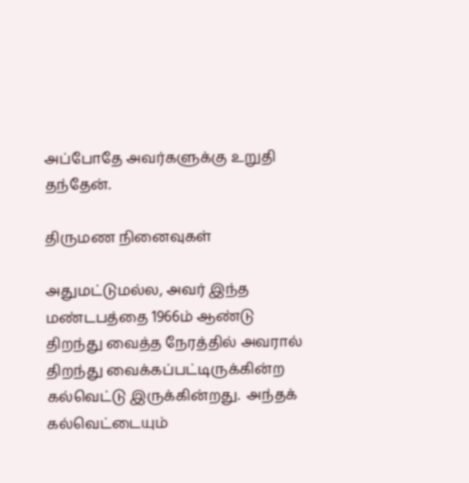அப்போதே அவர்களுக்கு உறுதி தந்தேன்.

திருமண நினைவுகள்

அதுமட்டுமல்ல, அவர் இந்த மண்டபத்தை 1966ம் ஆண்டு திறந்து வைத்த நேரத்தில் அவரால் திறந்து வைக்கப்பட்டிருக்கின்ற கல்வெட்டு இருக்கின்றது.  அந்தக் கல்வெட்டையும்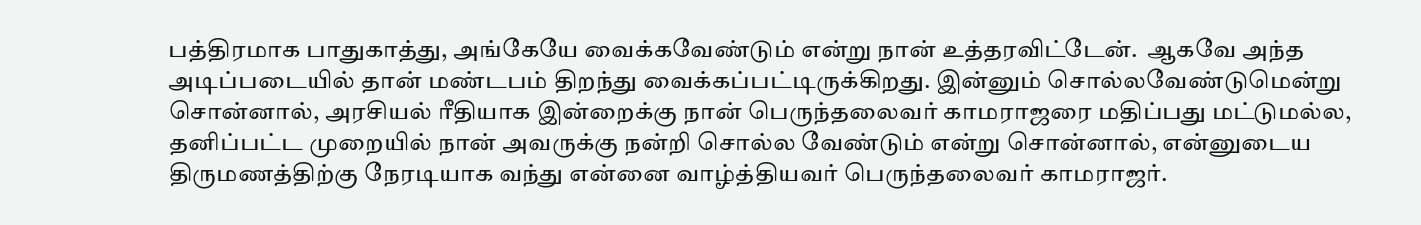பத்திரமாக பாதுகாத்து, அங்கேயே வைக்கவேண்டும் என்று நான் உத்தரவிட்டேன்.  ஆகவே அந்த அடிப்படையில் தான் மண்டபம் திறந்து வைக்கப்பட்டிருக்கிறது. இன்னும் சொல்லவேண்டுமென்று சொன்னால், அரசியல் ரீதியாக இன்றைக்கு நான் பெருந்தலைவர் காமராஜரை மதிப்பது மட்டுமல்ல, தனிப்பட்ட முறையில் நான் அவருக்கு நன்றி சொல்ல வேண்டும் என்று சொன்னால், என்னுடைய திருமணத்திற்கு நேரடியாக வந்து என்னை வாழ்த்தியவர் பெருந்தலைவர் காமராஜர்.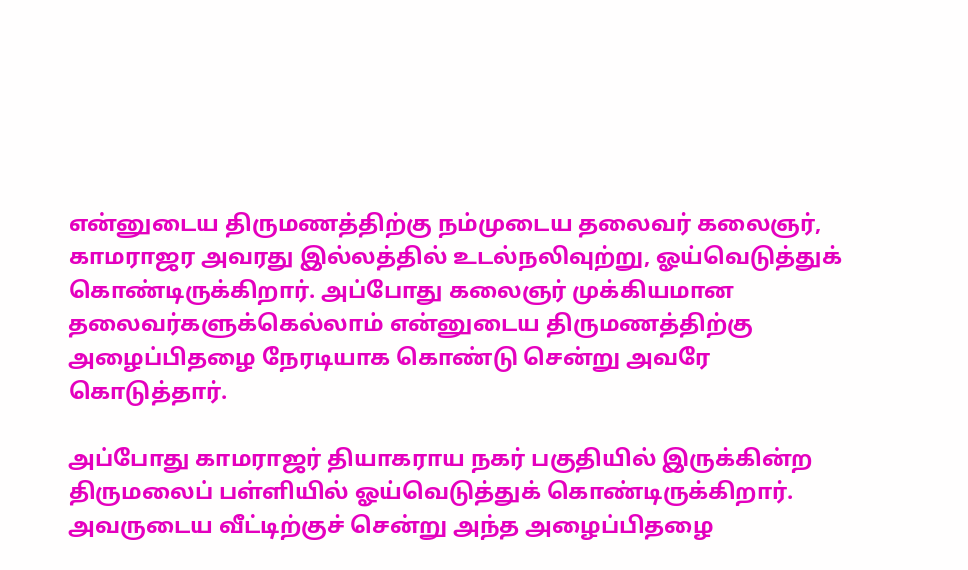என்னுடைய திருமணத்திற்கு நம்முடைய தலைவர் கலைஞர், காமராஜர அவரது இல்லத்தில் உடல்நலிவுற்று, ஓய்வெடுத்துக் கொண்டிருக்கிறார். அப்போது கலைஞர் முக்கியமான தலைவர்களுக்கெல்லாம் என்னுடைய திருமணத்திற்கு அழைப்பிதழை நேரடியாக கொண்டு சென்று அவரே கொடுத்தார்.

அப்போது காமராஜர் தியாகராய நகர் பகுதியில் இருக்கின்ற திருமலைப் பள்ளியில் ஓய்வெடுத்துக் கொண்டிருக்கிறார். அவருடைய வீட்டிற்குச் சென்று அந்த அழைப்பிதழை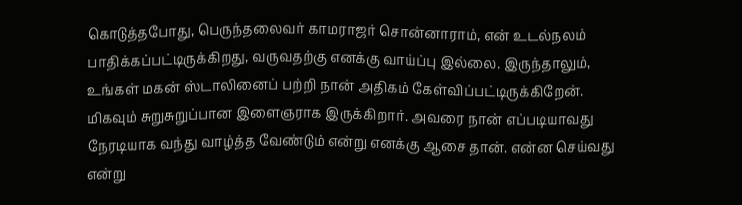கொடுத்தபோது, பெருந்தலைவர் காமராஜர் சொன்னாராம், என் உடல்நலம் பாதிக்கப்பட்டிருக்கிறது, வருவதற்கு எனக்கு வாய்ப்பு இல்லை. இருந்தாலும், உங்கள் மகன் ஸ்டாலினைப் பற்றி நான் அதிகம் கேள்விப்பட்டிருக்கிறேன். மிகவும் சுறுசுறுப்பான இளைஞராக இருக்கிறார். அவரை நான் எப்படியாவது நேரடியாக வந்து வாழ்த்த வேண்டும் என்று எனக்கு ஆசை தான். என்ன செய்வது என்று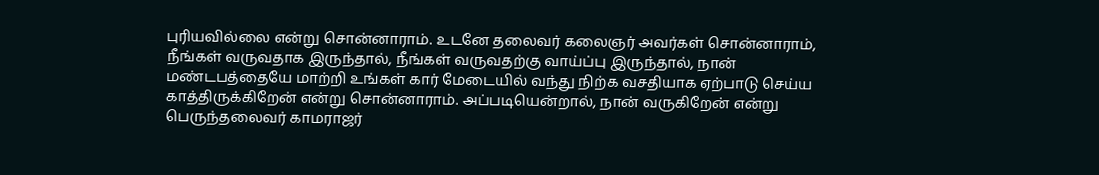புரியவில்லை என்று சொன்னாராம். உடனே தலைவர் கலைஞர் அவர்கள் சொன்னாராம், நீங்கள் வருவதாக இருந்தால், நீங்கள் வருவதற்கு வாய்ப்பு இருந்தால், நான் மண்டபத்தையே மாற்றி உங்கள் கார் மேடையில் வந்து நிற்க வசதியாக ஏற்பாடு செய்ய காத்திருக்கிறேன் என்று சொன்னாராம். அப்படியென்றால், நான் வருகிறேன் என்று பெருந்தலைவர் காமராஜர்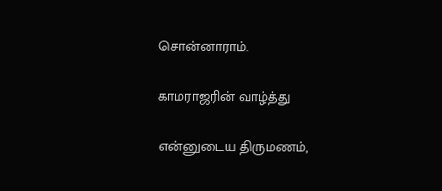சொன்னாராம்.

காமராஜரின் வாழ்த்து

என்னுடைய திருமணம்,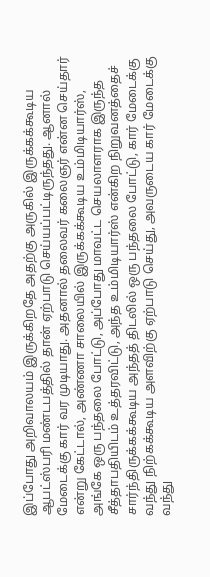இப்போது அறிவாலயம் இருக்கிறதே அதற்கு அருகில் இருக்கக்கூடிய ஆபட்ஸ்பரி மண்டபத்தில் தான் ஏற்பாடு செய்யப்பட்டிருந்தது. ஆனால் மேடைக்கு கார் வர முடியாது. அதனால் தலைவர் கலைஞர் என்ன செய்தார் என்று கேட்டால், அண்ணா சாலையில் இருக்கக்கூடிய உம்மிடியார்ஸ், அங்கே ஒரு பந்தலை போட்டு, அப்போது மாவட்ட செயலாளராக இருந்த சீத்தாபதியிடம் உத்தரவிட்டு, அந்த உம்மிடியார்ஸ் என்கிற நிறுவனத்தைச் சார்ந்திருக்கக்கூடிய அந்தத் திடலில் ஒரு பந்தலை போட்டு, கார் மேடைக்கு வந்து நிற்கக்கூடிய அளவிற்கு ஏற்பாடு செய்து, அவருடைய கார் மேடைக்கு வந்து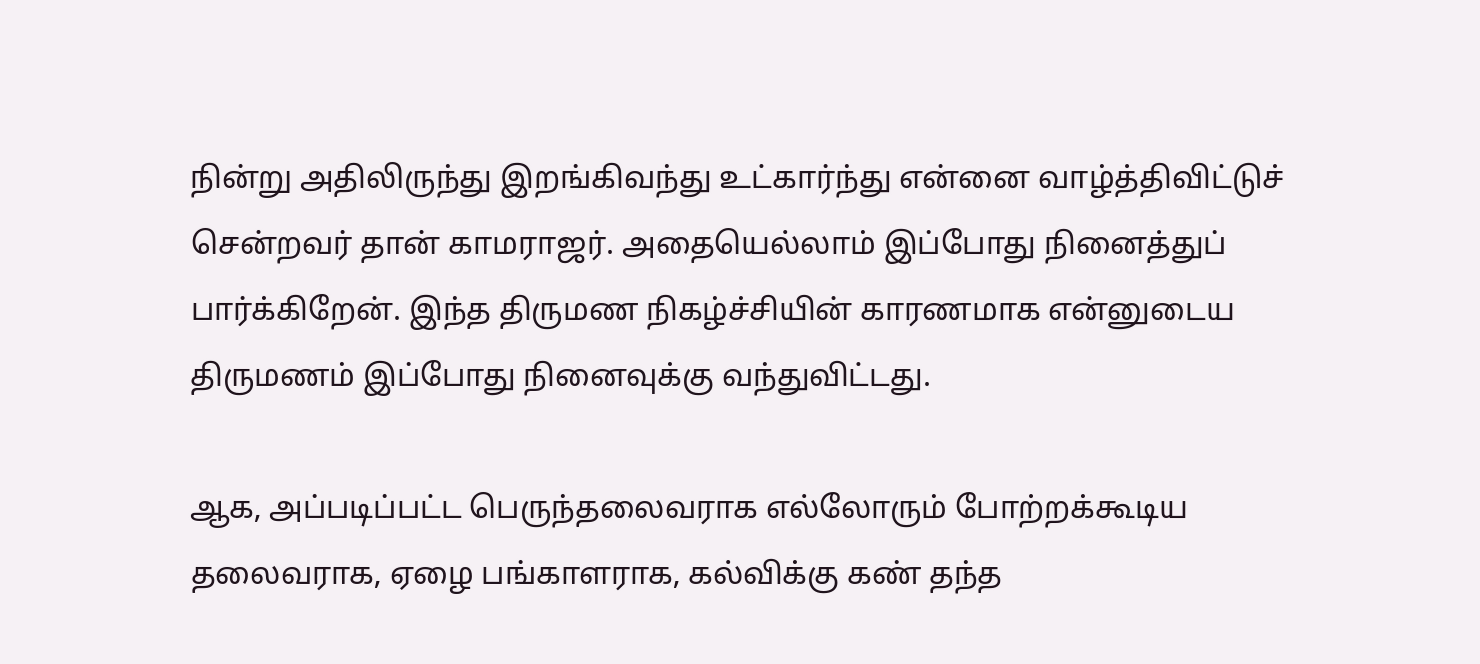நின்று அதிலிருந்து இறங்கிவந்து உட்கார்ந்து என்னை வாழ்த்திவிட்டுச் சென்றவர் தான் காமராஜர். அதையெல்லாம் இப்போது நினைத்துப் பார்க்கிறேன். இந்த திருமண நிகழ்ச்சியின் காரணமாக என்னுடைய திருமணம் இப்போது நினைவுக்கு வந்துவிட்டது.

ஆக, அப்படிப்பட்ட பெருந்தலைவராக எல்லோரும் போற்றக்கூடிய தலைவராக, ஏழை பங்காளராக, கல்விக்கு கண் தந்த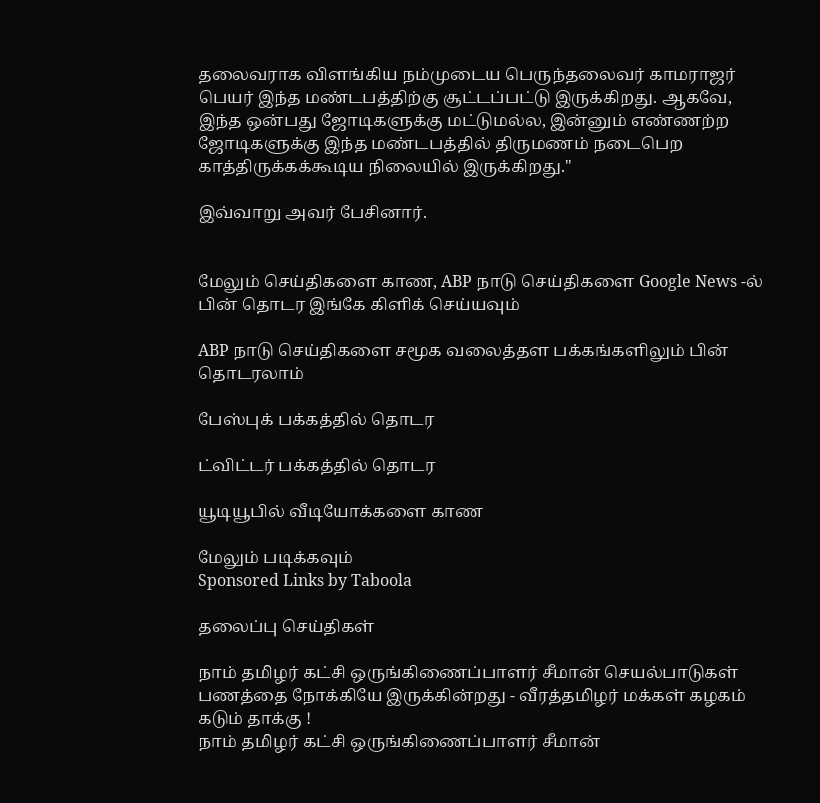தலைவராக விளங்கிய நம்முடைய பெருந்தலைவர் காமராஜர் பெயர் இந்த மண்டபத்திற்கு சூட்டப்பட்டு இருக்கிறது. ஆகவே, இந்த ஒன்பது ஜோடிகளுக்கு மட்டுமல்ல, இன்னும் எண்ணற்ற ஜோடிகளுக்கு இந்த மண்டபத்தில் திருமணம் நடைபெற காத்திருக்கக்கூடிய நிலையில் இருக்கிறது."

இவ்வாறு அவர் பேசினார்.


மேலும் செய்திகளை காண, ABP நாடு செய்திகளை Google News -ல் பின் தொடர இங்கே கிளிக் செய்யவும்

ABP நாடு செய்திகளை சமூக வலைத்தள பக்கங்களிலும் பின் தொடரலாம்

பேஸ்புக் பக்கத்தில் தொடர

ட்விட்டர் பக்கத்தில் தொடர

யூடியூபில் வீடியோக்களை காண

மேலும் படிக்கவும்
Sponsored Links by Taboola

தலைப்பு செய்திகள்

நாம் தமிழர் கட்சி ஒருங்கிணைப்பாளர் சீமான் செயல்பாடுகள் பணத்தை நோக்கியே இருக்கின்றது - வீரத்தமிழர் மக்கள் கழகம் கடும் தாக்கு !
நாம் தமிழர் கட்சி ஒருங்கிணைப்பாளர் சீமான்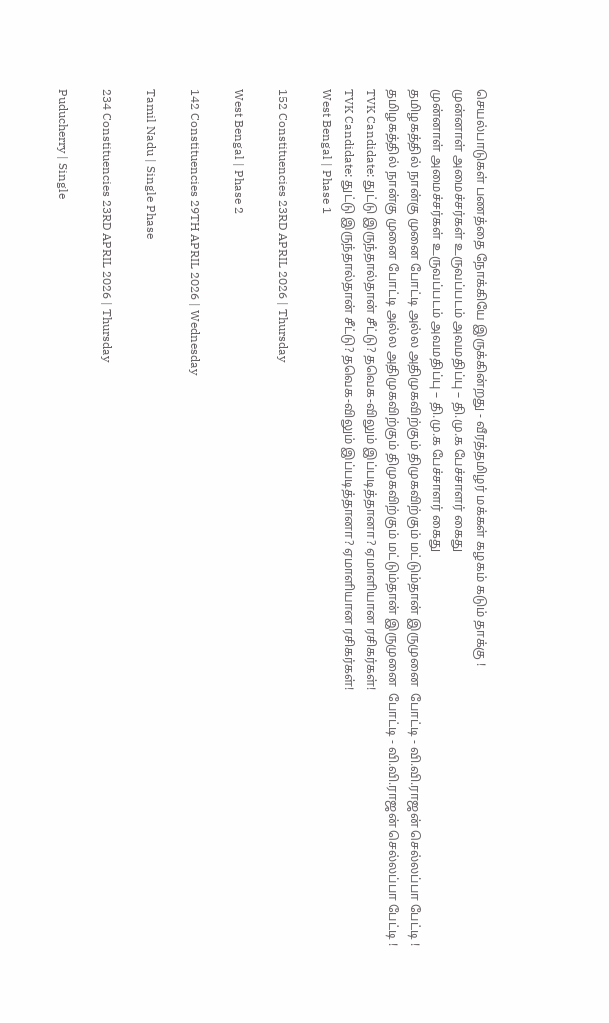செயல்பாடுகள் பணத்தை நோக்கியே இருக்கின்றது - வீரத்தமிழர் மக்கள் கழகம் கடும் தாக்கு !
முன்னாள் அமைச்சர்கள் உருவப்படம் அவமதிப்பு – தி.மு.க பேச்சாளர் கைது
முன்னாள் அமைச்சர்கள் உருவப்படம் அவமதிப்பு – தி.மு.க பேச்சாளர் கைது
தமிழகத்தில் நான்கு முனை போட்டி அல்ல அதிமுகவிற்கும் திமுகவிற்கும் மட்டும்தான் இருமுனை  போட்டி - வி.வி.ராஜன் செல்லப்பா பேட்டி !
தமிழகத்தில் நான்கு முனை போட்டி அல்ல அதிமுகவிற்கும் திமுகவிற்கும் மட்டும்தான் இருமுனை  போட்டி - வி.வி.ராஜன் செல்லப்பா பேட்டி !
TVK Candidate: துட்டு இருந்தால்தான் சீட்டு? தவெக-விலும் இப்படித்தானா? ஏமாளியான ரசிகர்கள்!
TVK Candidate: துட்டு இருந்தால்தான் சீட்டு? தவெக-விலும் இப்படித்தானா? ஏமாளியான ரசிகர்கள்!
West Bengal | Phase 1

152 Constituencies 23RD APRIL 2026 | Thursday

West Bengal | Phase 2

142 Constituencies 29TH APRIL 2026 | Wednesday

Tamil Nadu | Single Phase

234 Constituencies 23RD APRIL 2026 | Thursday

Puducherry | Single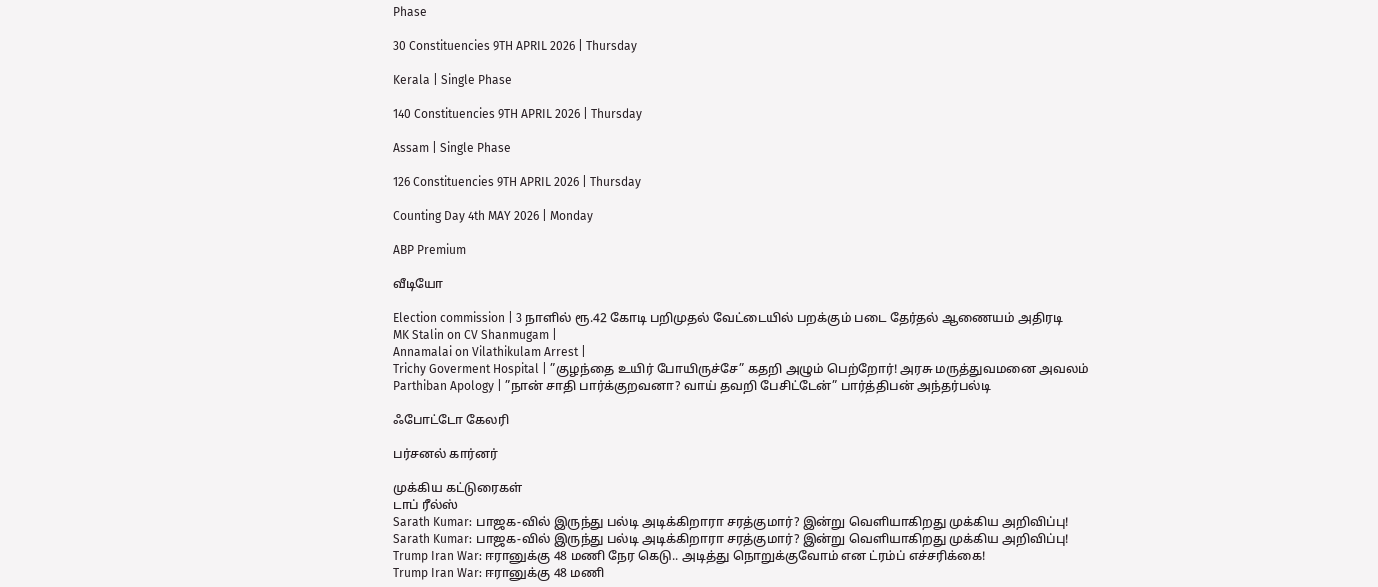Phase

30 Constituencies 9TH APRIL 2026 | Thursday

Kerala | Single Phase

140 Constituencies 9TH APRIL 2026 | Thursday

Assam | Single Phase

126 Constituencies 9TH APRIL 2026 | Thursday

Counting Day 4th MAY 2026 | Monday

ABP Premium

வீடியோ

Election commission | 3 நாளில் ரூ.42 கோடி பறிமுதல் வேட்டையில் பறக்கும் படை தேர்தல் ஆணையம் அதிரடி
MK Stalin on CV Shanmugam |
Annamalai on Vilathikulam Arrest |
Trichy Goverment Hospital | ”குழந்தை உயிர் போயிருச்சே” கதறி அழும் பெற்றோர்! அரசு மருத்துவமனை அவலம்
Parthiban Apology | ”நான் சாதி பார்க்குறவனா? வாய் தவறி பேசிட்டேன்” பார்த்திபன் அந்தர்பல்டி

ஃபோட்டோ கேலரி

பர்சனல் கார்னர்

முக்கிய கட்டுரைகள்
டாப் ரீல்ஸ்
Sarath Kumar: பாஜக-வில் இருந்து பல்டி அடிக்கிறாரா சரத்குமார்? இன்று வெளியாகிறது முக்கிய அறிவிப்பு!
Sarath Kumar: பாஜக-வில் இருந்து பல்டி அடிக்கிறாரா சரத்குமார்? இன்று வெளியாகிறது முக்கிய அறிவிப்பு!
Trump Iran War: ஈரானுக்கு 48 மணி நேர கெடு.. அடித்து நொறுக்குவோம் என ட்ரம்ப் எச்சரிக்கை!
Trump Iran War: ஈரானுக்கு 48 மணி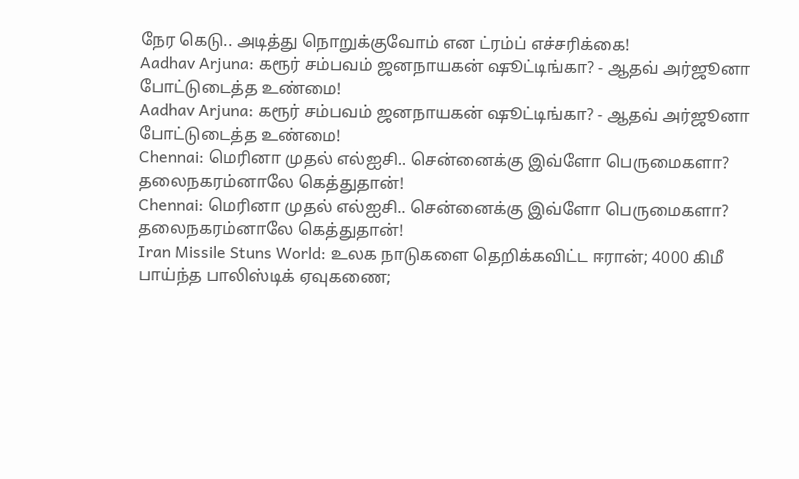நேர கெடு.. அடித்து நொறுக்குவோம் என ட்ரம்ப் எச்சரிக்கை!
Aadhav Arjuna: கரூர் சம்பவம் ஜனநாயகன் ஷூட்டிங்கா? - ஆதவ் அர்ஜூனா போட்டுடைத்த உண்மை!
Aadhav Arjuna: கரூர் சம்பவம் ஜனநாயகன் ஷூட்டிங்கா? - ஆதவ் அர்ஜூனா போட்டுடைத்த உண்மை!
Chennai: மெரினா முதல் எல்ஐசி.. சென்னைக்கு இவ்ளோ பெருமைகளா? தலைநகரம்னாலே கெத்துதான்!
Chennai: மெரினா முதல் எல்ஐசி.. சென்னைக்கு இவ்ளோ பெருமைகளா? தலைநகரம்னாலே கெத்துதான்!
Iran Missile Stuns World: உலக நாடுகளை தெறிக்கவிட்ட ஈரான்; 4000 கிமீ பாய்ந்த பாலிஸ்டிக் ஏவுகணை;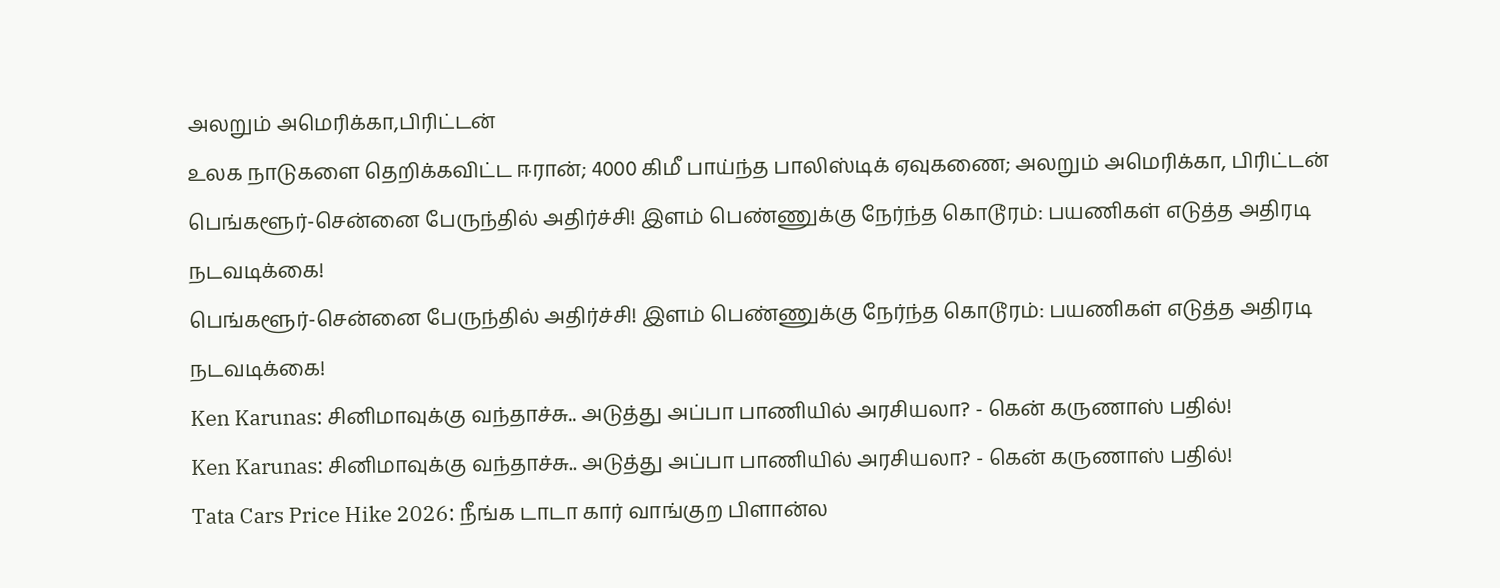அலறும் அமெரிக்கா,பிரிட்டன்
உலக நாடுகளை தெறிக்கவிட்ட ஈரான்; 4000 கிமீ பாய்ந்த பாலிஸ்டிக் ஏவுகணை; அலறும் அமெரிக்கா, பிரிட்டன்
பெங்களூர்-சென்னை பேருந்தில் அதிர்ச்சி! இளம் பெண்ணுக்கு நேர்ந்த கொடூரம்: பயணிகள் எடுத்த அதிரடி நடவடிக்கை!
பெங்களூர்-சென்னை பேருந்தில் அதிர்ச்சி! இளம் பெண்ணுக்கு நேர்ந்த கொடூரம்: பயணிகள் எடுத்த அதிரடி நடவடிக்கை!
Ken Karunas: சினிமாவுக்கு வந்தாச்சு.. அடுத்து அப்பா பாணியில் அரசியலா? - கென் கருணாஸ் பதில்!
Ken Karunas: சினிமாவுக்கு வந்தாச்சு.. அடுத்து அப்பா பாணியில் அரசியலா? - கென் கருணாஸ் பதில்!
Tata Cars Price Hike 2026: நீங்க டாடா கார் வாங்குற பிளான்ல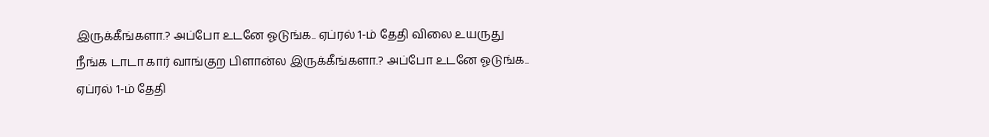இருக்கீங்களா.? அப்போ உடனே ஓடுங்க.. ஏப்ரல் 1-ம் தேதி விலை உயருது
நீங்க டாடா கார் வாங்குற பிளான்ல இருக்கீங்களா.? அப்போ உடனே ஓடுங்க.. ஏப்ரல் 1-ம் தேதி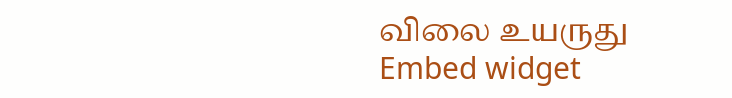விலை உயருது
Embed widget